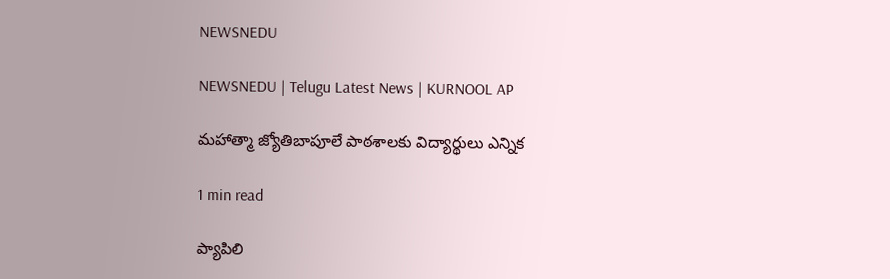NEWSNEDU

NEWSNEDU | Telugu Latest News | KURNOOL AP

మహాత్మా జ్యోతిబాపూలే పాఠశాలకు విద్యార్థులు ఎన్నిక

1 min read

ప్యాపిలి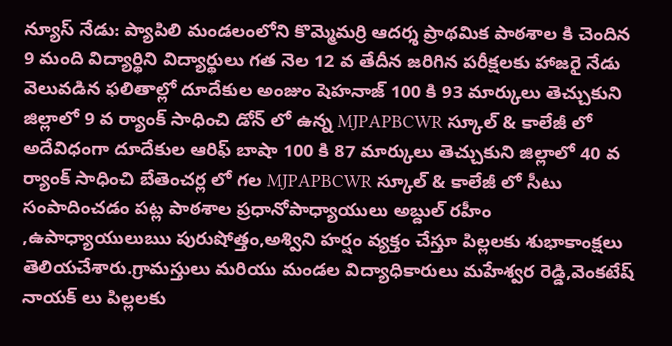న్యూస్ నేడు: ప్యాపిలి మండలంలోని కొమ్మెమర్రి ఆదర్శ ప్రాథమిక పాఠశాల కి చెందిన 9 మంది విద్యార్థిని విద్యార్థులు గత నెల 12 వ తేదీన జరిగిన పరీక్షలకు హాజరై నేడు వెలువడిన ఫలితాల్లో దూదేకుల అంజుం షెహనాజ్ 100 కి 93 మార్కులు తెచ్చుకుని జిల్లాలో 9 వ ర్యాంక్ సాధించి డోన్ లో ఉన్న MJPAPBCWR స్కూల్ & కాలేజీ లో అదేవిధంగా దూదేకుల ఆరిఫ్ బాషా 100 కి 87 మార్కులు తెచ్చుకుని జిల్లాలో 40 వ ర్యాంక్ సాధించి బేతెంచర్ల లో గల MJPAPBCWR స్కూల్ & కాలేజీ లో సీటు సంపాదించడం పట్ల పాఠశాల ప్రధానోపాధ్యాయులు అబ్దుల్ రహీం ,ఉపాధ్యాయులుఋ పురుషోత్తం,అశ్విని హర్షం వ్యక్తం చేస్తూ పిల్లలకు శుభాకాంక్షలు తెలియచేశారు.గ్రామస్తులు మరియు మండల విద్యాధికారులు మహేశ్వర రెడ్డి,వెంకటేష్ నాయక్ లు పిల్లలకు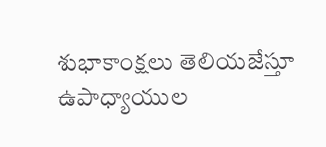శుభాకాంక్షలు తెలియజేస్తూ ఉపాధ్యాయుల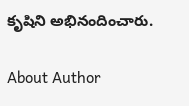కృషిని అభినందించారు.

About Author